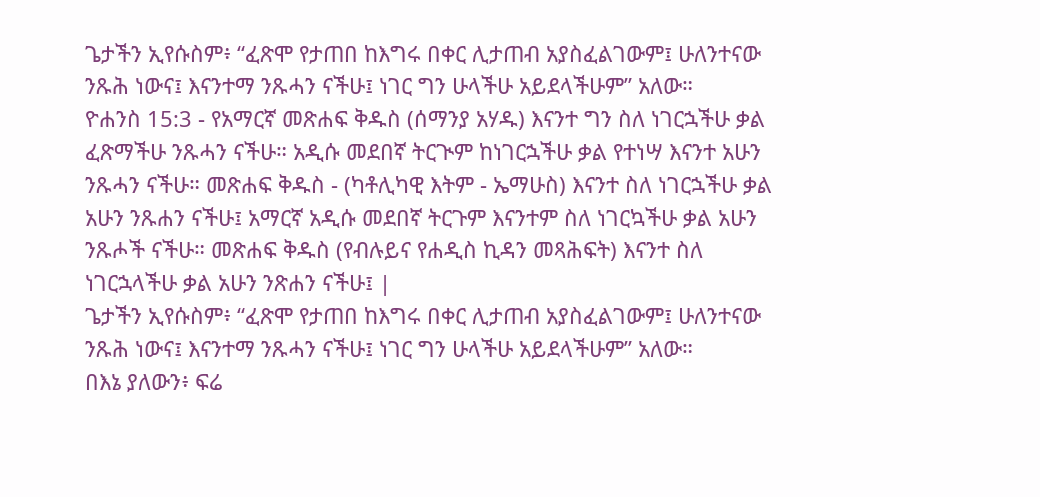ጌታችን ኢየሱስም፥ “ፈጽሞ የታጠበ ከእግሩ በቀር ሊታጠብ አያስፈልገውም፤ ሁለንተናው ንጹሕ ነውና፤ እናንተማ ንጹሓን ናችሁ፤ ነገር ግን ሁላችሁ አይደላችሁም” አለው።
ዮሐንስ 15:3 - የአማርኛ መጽሐፍ ቅዱስ (ሰማንያ አሃዱ) እናንተ ግን ስለ ነገርኋችሁ ቃል ፈጽማችሁ ንጹሓን ናችሁ። አዲሱ መደበኛ ትርጒም ከነገርኋችሁ ቃል የተነሣ እናንተ አሁን ንጹሓን ናችሁ። መጽሐፍ ቅዱስ - (ካቶሊካዊ እትም - ኤማሁስ) እናንተ ስለ ነገርኋችሁ ቃል አሁን ንጹሐን ናችሁ፤ አማርኛ አዲሱ መደበኛ ትርጉም እናንተም ስለ ነገርኳችሁ ቃል አሁን ንጹሖች ናችሁ። መጽሐፍ ቅዱስ (የብሉይና የሐዲስ ኪዳን መጻሕፍት) እናንተ ስለ ነገርኋላችሁ ቃል አሁን ንጽሐን ናችሁ፤ |
ጌታችን ኢየሱስም፥ “ፈጽሞ የታጠበ ከእግሩ በቀር ሊታጠብ አያስፈልገውም፤ ሁለንተናው ንጹሕ ነውና፤ እናንተማ ንጹሓን ናችሁ፤ ነገር ግን ሁላችሁ አይደላችሁም” አለው።
በእኔ ያለውን፥ ፍሬ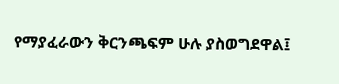የማያፈራውን ቅርንጫፍም ሁሉ ያስወግደዋል፤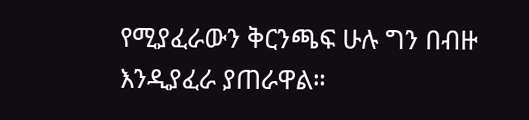የሚያፈራውን ቅርንጫፍ ሁሉ ግን በብዙ እንዲያፈራ ያጠራዋል።